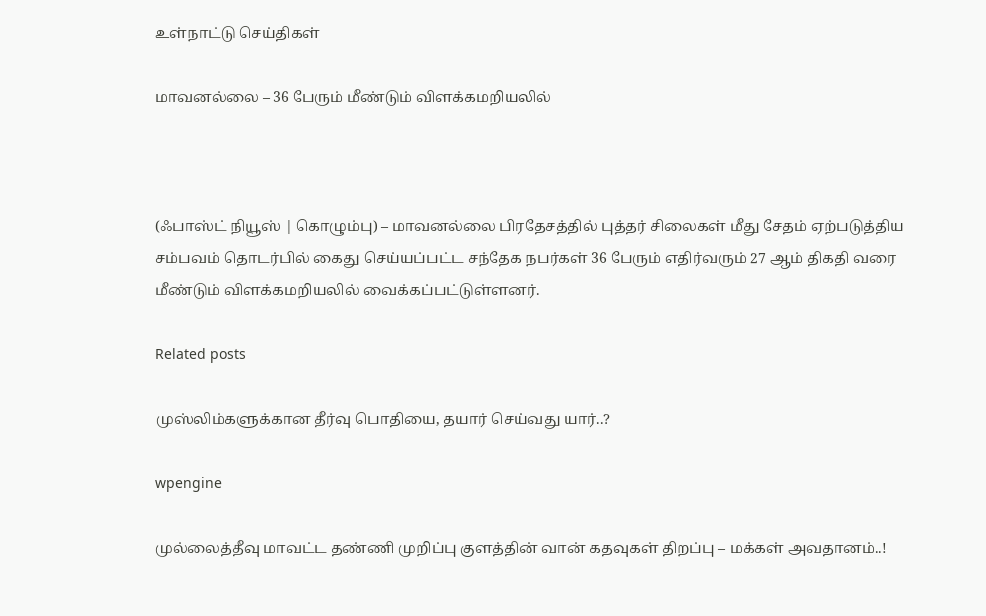உள்நாட்டு செய்திகள்

மாவனல்லை – 36 பேரும் மீண்டும் விளக்கமறியலில்



(ஃபாஸ்ட் நியூஸ் | கொழும்பு) – மாவனல்லை பிரதேசத்தில் புத்தர் சிலைகள் மீது சேதம் ஏற்படுத்திய சம்பவம் தொடர்பில் கைது செய்யப்பட்ட சந்தேக நபர்கள் 36 பேரும் எதிர்வரும் 27 ஆம் திகதி வரை மீண்டும் விளக்கமறியலில் வைக்கப்பட்டுள்ளனர்.

Related posts

முஸ்லிம்களுக்கான தீர்வு பொதியை, தயார் செய்வது யார்..?

wpengine

முல்லைத்தீவு மாவட்ட தண்ணி முறிப்பு குளத்தின் வான் கதவுகள் திறப்பு – மக்கள் அவதானம்..!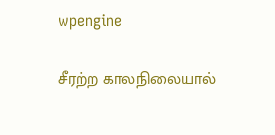wpengine

சீரற்ற காலநிலையால்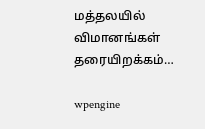மத்தலயில் விமானங்கள் தரையிறக்கம்…

wpengine